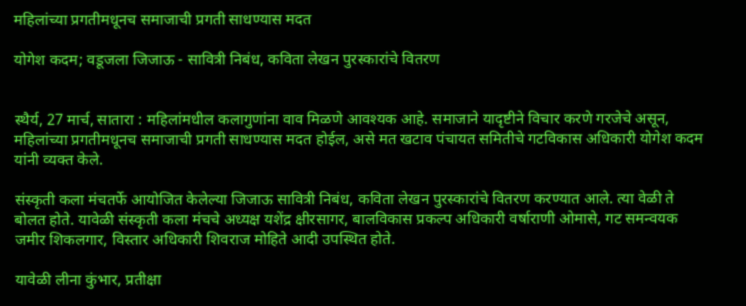महिलांच्या प्रगतीमधूनच समाजाची प्रगती साधण्यास मदत

योगेश कदम; वडूजला जिजाऊ - सावित्री निबंध, कविता लेखन पुरस्कारांचे वितरण


स्थैर्य, 27 मार्च, सातारा : महिलांमधील कलागुणांना वाव मिळणे आवश्यक आहे. समाजाने यादृष्टीने विचार करणे गरजेचे असून, महिलांच्या प्रगतीमधूनच समाजाची प्रगती साधण्यास मदत होईल, असे मत खटाव पंचायत समितीचे गटविकास अधिकारी योगेश कदम यांनी व्यक्त केले.

संस्कृती कला मंचतर्फे आयोजित केलेल्या जिजाऊ सावित्री निबंध, कविता लेखन पुरस्कारांचे वितरण करण्यात आले. त्या वेळी ते बोलत होते. यावेळी संस्कृती कला मंचचे अध्यक्ष यशेंद्र क्षीरसागर, बालविकास प्रकल्प अधिकारी वर्षाराणी ओमासे, गट समन्वयक जमीर शिकलगार, विस्तार अधिकारी शिवराज मोहिते आदी उपस्थित होते.

यावेळी लीना कुंभार, प्रतीक्षा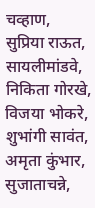चव्हाण, सुप्रिया राऊत, सायलीमांडवे, निकिता गोरखे, विजया भोकरे, शुभांगी सावंत, अमृता कुंभार, सुजाताचन्ने,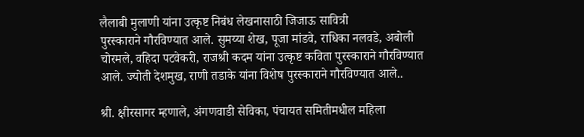लैलाबी मुलाणी यांना उत्कृष्ट निबंध लेखनासाठी जिजाऊ सावित्री
पुरस्काराने गौरविण्यात आले. सुमय्या शेख, पूजा मांडवे, राधिका नलवडे, अबोली चोरमले, वहिदा पटवेकरी, राजश्री कदम यांना उत्कृष्ट कविता पुरस्काराने गौरविण्यात आले. ज्योती देशमुख, राणी तडाके यांना विशेष पुरस्काराने गौरविण्यात आले..

श्री. क्षीरसागर म्हणाले, अंगणवाडी सेविका, पंचायत समितीमधील महिला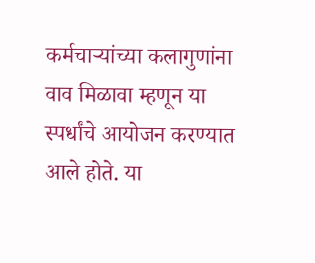कर्मचार्‍यांच्या कलागुणांना वाव मिळावा म्हणून या स्पर्धांचे आयोजन करण्यात  आले होते. या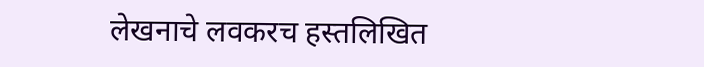लेखनाचे लवकरच हस्तलिखित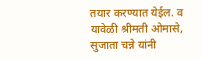तयार करण्यात येईल. व यावेळी श्रीमती ओमासे, सुजाता चन्ने यांनी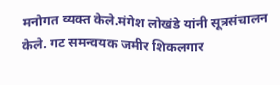मनोगत व्यक्त केले.मंगेश लोखंडे यांनी सूत्रसंचालन केले. गट समन्वयक जमीर शिकलगार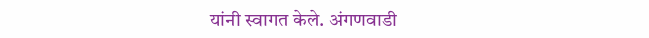यांनी स्वागत केले. अंगणवाडी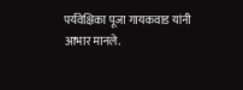पर्यवेक्षिका पूजा गायकवाड यांनी आभार मानले.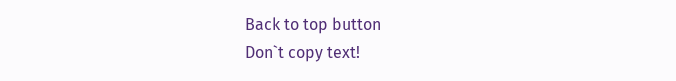Back to top button
Don`t copy text!